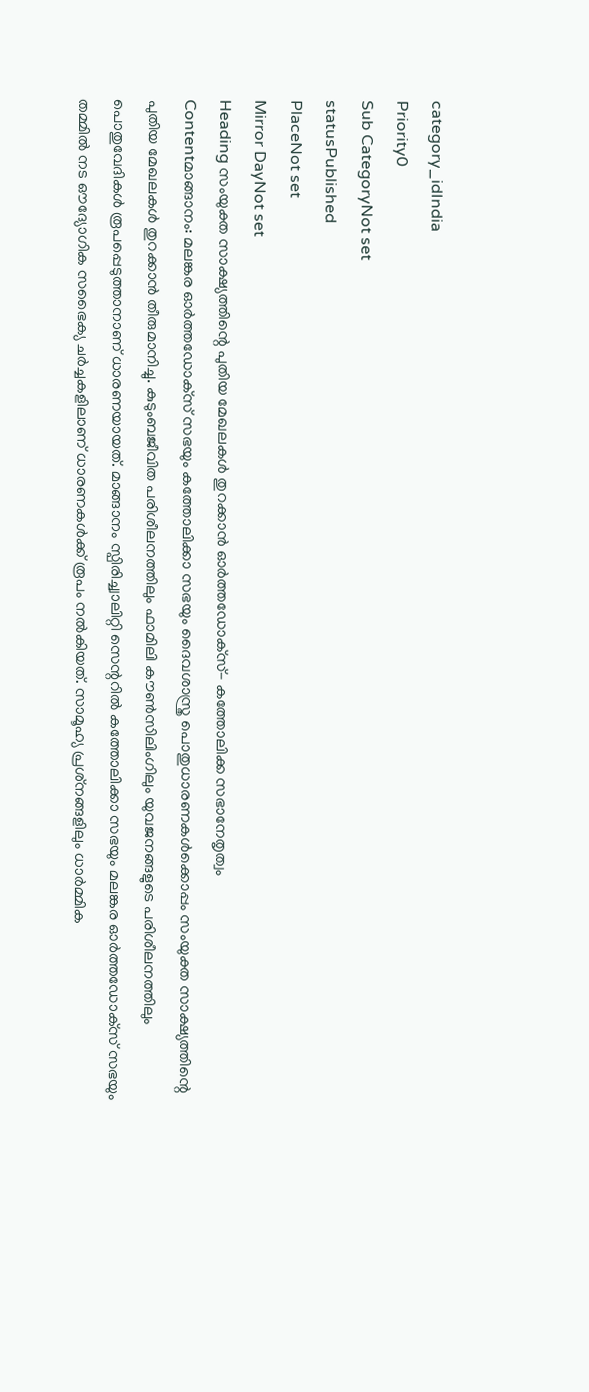category_idIndia
Priority0
Sub CategoryNot set
statusPublished
PlaceNot set
Mirror DayNot set
Heading സംയുക്ത സാക്ഷ്യത്തിന്റെ പുതിയ മേഖലകള്‍ തുറക്കാന്‍ ഓര്‍ത്തഡോക്‌സ്- കത്തോലിക്ക സഭാനേതൃത്വം
Contentമാങ്ങാനം: മലങ്കര ഓര്‍ത്തഡോക്‌സ് സഭയും കത്തോലിക്കാ സഭയും ദൈവശാസ്ത്ര പൊതുധാരണകള്‍ക്കൊപ്പം സംയുക്ത സാക്ഷ്യത്തിന്റെ പുതിയ മേഖലകള്‍ തുറക്കാന്‍ തീരുമാനിച്ചു. കുടുംബജീവിത പരിശീലനത്തിലും ഫാമിലി കൗണ്‍സിലിംഗിലും യുവജനങ്ങളുടെ പരിശീലനത്തിലും പൊതുവേദികള്‍ രൂപപ്പെടുത്താനാണ് ധാരണയായത്. മാങ്ങാനം സ്പിരിച്ച്വാലിറ്റി സെന്ററില്‍ കത്തോലിക്കാ സഭയും മലങ്കര ഓര്‍ത്തഡോക്‌സ് സഭയും തമ്മില്‍ നട ഔദ്യോഗിക സഭൈക്യ ചര്‍ച്ചകളിലാണ് ധാരണകള്‍ക്ക് രൂപം നല്‍കിയത്. സാമൂഹ്യ പ്രശ്‌നങ്ങളിലും ധാര്‍മ്മിക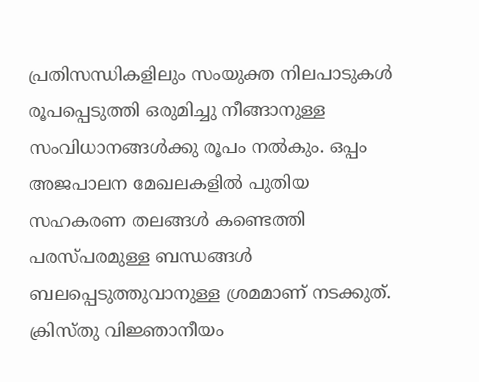പ്രതിസന്ധികളിലും സംയുക്ത നിലപാടുകള്‍ രൂപപ്പെടുത്തി ഒരുമിച്ചു നീങ്ങാനുള്ള സംവിധാനങ്ങള്‍ക്കു രൂപം നല്‍കും. ഒപ്പം അജപാലന മേഖലകളില്‍ പുതിയ സഹകരണ തലങ്ങള്‍ കണ്ടെത്തി പരസ്പരമുള്ള ബന്ധങ്ങള്‍ ബലപ്പെടുത്തുവാനുള്ള ശ്രമമാണ് നടക്കുത്. ക്രിസ്തു വിജ്ഞാനീയം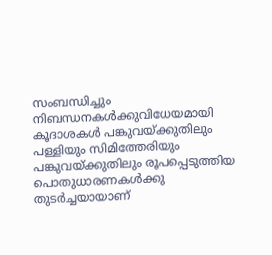സംബന്ധിച്ചും നിബന്ധനകള്‍ക്കുവിധേയമായി കൂദാശകള്‍ പങ്കുവയ്ക്കുതിലും പള്ളിയും സിമിത്തേരിയും പങ്കുവയ്ക്കുതിലും രൂപപ്പെടുത്തിയ പൊതുധാരണകള്‍ക്കു തുടര്‍ച്ചയായാണ്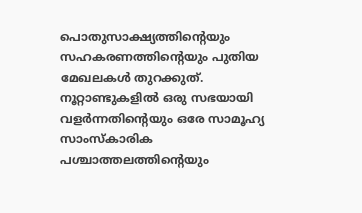പൊതുസാക്ഷ്യത്തിന്റെയും സഹകരണത്തിന്റെയും പുതിയ മേഖലകള്‍ തുറക്കുത്. നൂറ്റാണ്ടുകളില്‍ ഒരു സഭയായി വളര്‍ന്നതിന്റെയും ഒരേ സാമൂഹ്യ സാംസ്‌കാരിക പശ്ചാത്തലത്തിന്റെയും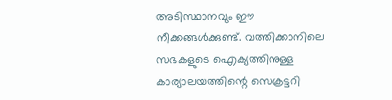അടിസ്ഥാനവും ഈ നീക്കങ്ങള്‍ക്കുണ്ട്. വത്തിക്കാനിലെ സഭകളുടെ ഐക്യത്തിനുള്ള കാര്യാലയത്തിന്റെ സെക്രട്ടറി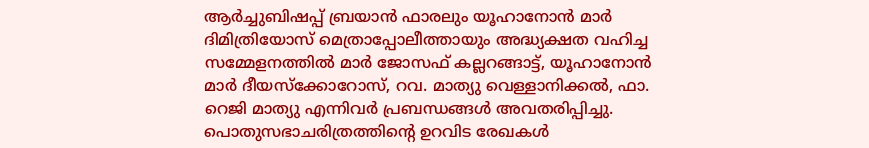ആര്‍ച്ചുബിഷപ്പ് ബ്രയാന്‍ ഫാരലും യൂഹാനോന്‍ മാര്‍ ദിമിത്രിയോസ് മെത്രാപ്പോലീത്തായും അദ്ധ്യക്ഷത വഹിച്ച സമ്മേളനത്തില്‍ മാര്‍ ജോസഫ് കല്ലറങ്ങാട്ട്, യൂഹാനോന്‍ മാര്‍ ദീയസ്‌ക്കോറോസ്, റവ. മാത്യു വെള്ളാനിക്കല്‍, ഫാ. റെജി മാത്യു എന്നിവര്‍ പ്രബന്ധങ്ങള്‍ അവതരിപ്പിച്ചു. പൊതുസഭാചരിത്രത്തിന്റെ ഉറവിട രേഖകള്‍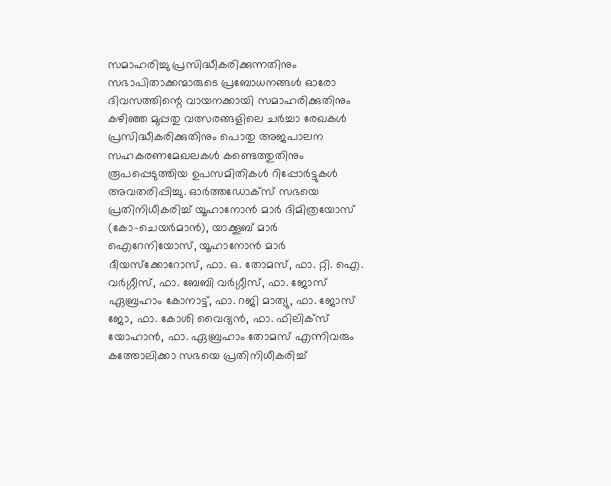സമാഹരിച്ചു പ്രസിദ്ധീകരിക്കുന്നതിനും സഭാപിതാക്കന്മാരുടെ പ്രബോധനങ്ങള്‍ ഓരോ ദിവസത്തിന്റെ വായനക്കായി സമാഹരിക്കുതിനും കഴിഞ്ഞ മുപ്പതു വത്സരങ്ങളിലെ ചര്‍ച്ചാ രേഖകള്‍ പ്രസിദ്ധീകരിക്കുതിനും പൊതു അജപാലന സഹകരണമേഖലകള്‍ കണ്ടെത്തുതിനും രൂപപ്പെടുത്തിയ ഉപസമിതികള്‍ റിപ്പോര്‍ട്ടുകള്‍ അവതരിപ്പിച്ചു. ഓര്‍ത്തഡോക്‌സ് സഭയെ പ്രതിനിധീകരിച്ച് യൂഹാനോന്‍ മാര്‍ ദിമിത്രയോസ് (കോ-ചെയര്‍മാന്‍), യാക്കൂബ് മാര്‍ ഐറേനിയോസ്, യൂഹാനോന്‍ മാര്‍ ദീയസ്‌ക്കോറോസ്, ഫാ. ഒ. തോമസ്, ഫാ. റ്റി. ഐ. വര്‍ഗ്ഗീസ്, ഫാ. ബേബി വര്‍ഗ്ഗീസ്, ഫാ. ജോസ് ഏബ്രഹാം കോനാട്ട്, ഫാ. റജി മാത്യു, ഫാ. ജോസ് ജോ, ഫാ. കോശി വൈദ്യന്‍, ഫാ. ഫിലിക്‌സ് യോഹാന്‍, ഫാ. ഏബ്രഹാം തോമസ് എന്നിവരും കത്തോലിക്കാ സഭയെ പ്രതിനിധീകരിച്ച്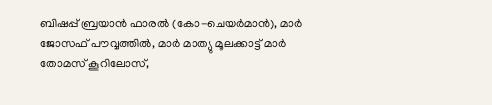ബിഷപ്പ് ബ്രയാന്‍ ഫാരല്‍ (കോ-ചെയര്‍മാന്‍), മാര്‍ ജോസഫ് പൗവ്വത്തില്‍, മാര്‍ മാത്യു മൂലക്കാട്ട് മാര്‍ തോമസ് കൂറിലോസ്,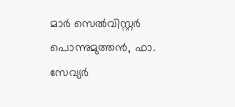മാര്‍ സെല്‍വിസ്റ്റര്‍ പൊന്നുമുത്തന്‍, ഫാ. സേവ്യര്‍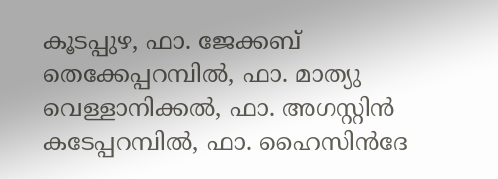കൂടപ്പുഴ, ഫാ. ജേക്കബ് തെക്കേപ്പറമ്പില്‍, ഫാ. മാത്യു വെള്ളാനിക്കല്‍, ഫാ. അഗസ്റ്റിന്‍ കടേപ്പറമ്പില്‍, ഫാ. ഹൈസിന്‍ദേ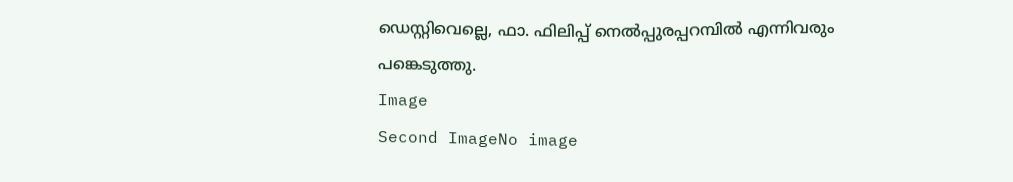ഡെസ്റ്റിവെല്ലെ, ഫാ. ഫിലിപ്പ് നെല്‍പ്പുരപ്പറമ്പില്‍ എന്നിവരും പങ്കെടുത്തു.
Image
Second ImageNo image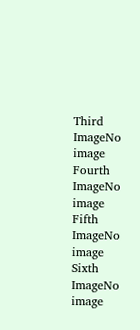Third ImageNo image
Fourth ImageNo image
Fifth ImageNo image
Sixth ImageNo image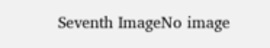Seventh ImageNo image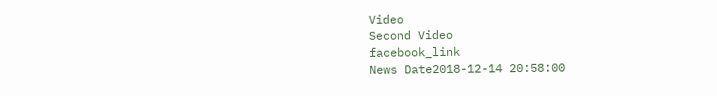Video
Second Video
facebook_link
News Date2018-12-14 20:58:00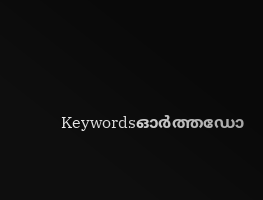Keywordsഓര്‍ത്തഡോ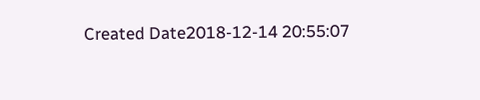Created Date2018-12-14 20:55:07